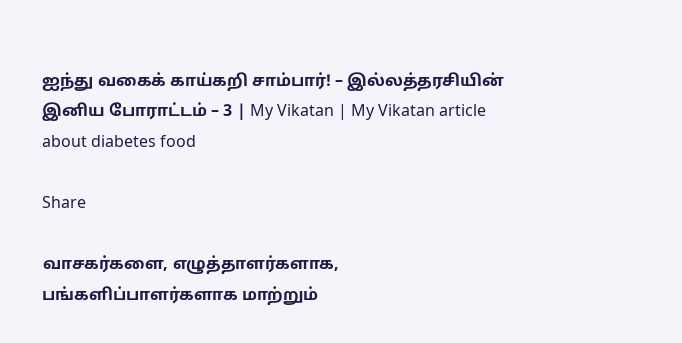ஐந்து வகைக் காய்கறி சாம்பார்! – இல்லத்தரசியின் இனிய போராட்டம் – 3 | My Vikatan | My Vikatan article about diabetes food

Share

வாசகர்களை, எழுத்தாளர்களாக, பங்களிப்பாளர்களாக மாற்றும்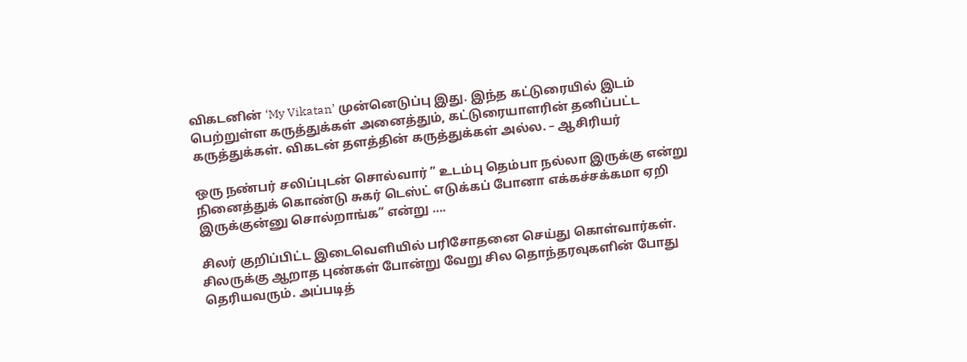விகடனின் ‘My Vikatan’ முன்னெடுப்பு இது. இந்த கட்டுரையில் இடம் பெற்றுள்ள கருத்துக்கள் அனைத்தும், கட்டுரையாளரின் தனிப்பட்ட கருத்துக்கள். விகடன் தளத்தின் கருத்துக்கள் அல்ல. – ஆசிரியர்

ஒரு நண்பர் சலிப்புடன் சொல்வார் ” உடம்பு தெம்பா நல்லா இருக்கு என்று நினைத்துக் கொண்டு சுகர் டெஸ்ட் எடுக்கப் போனா எக்கச்சக்கமா ஏறி இருக்குன்னு சொல்றாங்க” என்று ….

சிலர் குறிப்பிட்ட இடைவெளியில் பரிசோதனை செய்து கொள்வார்கள். சிலருக்கு ஆறாத புண்கள் போன்று வேறு சில தொந்தரவுகளின் போது தெரியவரும். அப்படித்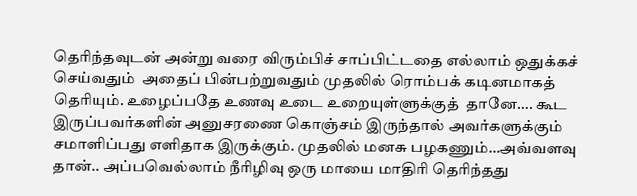தெரிந்தவுடன் அன்று வரை விரும்பிச் சாப்பிட்டதை எல்லாம் ஒதுக்கச் செய்வதும்  அதைப் பின்பற்றுவதும் முதலில் ரொம்பக் கடினமாகத் தெரியும். உழைப்பதே உணவு உடை உறையுள்ளுக்குத்  தானே…. கூட இருப்பவர்களின் அனுசரணை கொஞ்சம் இருந்தால் அவர்களுக்கும் சமாளிப்பது எளிதாக இருக்கும். முதலில் மனசு பழகணும்…அவ்வளவு தான்.. அப்பவெல்லாம் நீரிழிவு ஒரு மாயை மாதிரி தெரிந்தது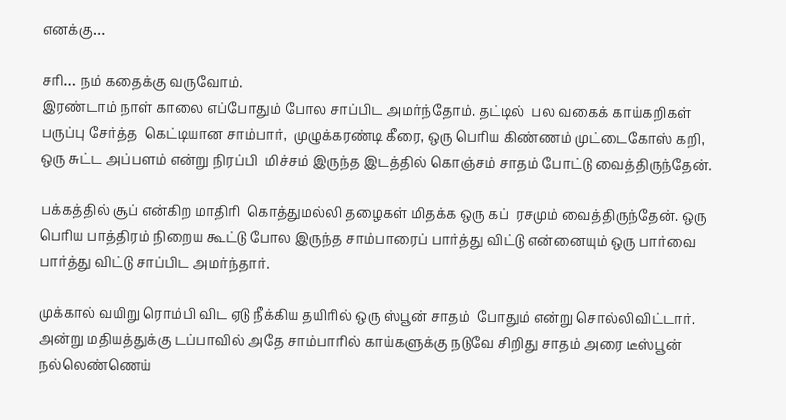எனக்கு…

சரி… நம் கதைக்கு வருவோம்.
இரண்டாம் நாள் காலை எப்போதும் போல சாப்பிட அமர்ந்தோம். தட்டில்  பல வகைக் காய்கறிகள் பருப்பு சேர்த்த  கெட்டியான சாம்பார்,  முழுக்கரண்டி கீரை, ஒரு பெரிய கிண்ணம் முட்டைகோஸ் கறி, ஒரு சுட்ட அப்பளம் என்று நிரப்பி  மிச்சம் இருந்த இடத்தில் கொஞ்சம் சாதம் போட்டு வைத்திருந்தேன்.

பக்கத்தில் சூப் என்கிற மாதிரி  கொத்துமல்லி தழைகள் மிதக்க ஒரு கப்  ரசமும் வைத்திருந்தேன். ஒரு பெரிய பாத்திரம் நிறைய கூட்டு போல இருந்த சாம்பாரைப் பார்த்து விட்டு என்னையும் ஒரு பார்வை பார்த்து விட்டு சாப்பிட அமர்ந்தார்.

முக்கால் வயிறு ரொம்பி விட ஏடு நீக்கிய தயிரில் ஒரு ஸ்பூன் சாதம்  போதும் என்று சொல்லிவிட்டார். அன்று மதியத்துக்கு டப்பாவில் அதே சாம்பாரில் காய்களுக்கு நடுவே சிறிது சாதம் அரை டீஸ்பூன் நல்லெண்ணெய்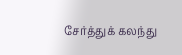சேர்த்துக் கலந்து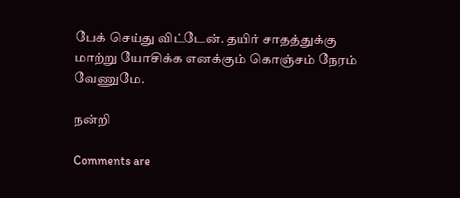பேக் செய்து விட்டேன். தயிர் சாதத்துக்கு மாற்று யோசிக்க எனக்கும் கொஞ்சம் நேரம் வேணுமே.

நன்றி

Comments are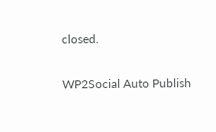closed.

WP2Social Auto Publish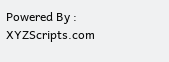Powered By : XYZScripts.com